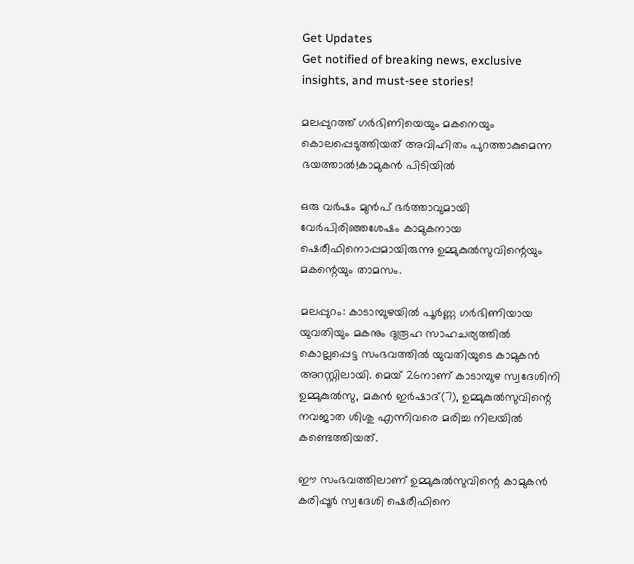Get Updates
Get notified of breaking news, exclusive insights, and must-see stories!

മലപ്പുറത്ത് ഗർഭിണിയെയും മകനെയും കൊലപ്പെടുത്തിയത് അവിഹിതം പുറത്താകുമെന്ന ഭയത്താൽ!കാമുകൻ പിടിയിൽ

ഒരു വർഷം മുൻപ് ഭർത്താവുമായി വേർപിരിഞ്ഞശേഷം കാമുകനായ ഷെരീഫിനൊപ്പമായിരുന്നു ഉമ്മുകുൽസുവിന്റെയും മകന്റെയും താമസം.

മലപ്പുറം: കാടാമ്പുഴയിൽ പൂർണ്ണ ഗർഭിണിയായ യുവതിയും മകനും ദുരൂഹ സാഹചര്യത്തിൽ കൊല്ലപ്പെട്ട സംഭവത്തിൽ യുവതിയുടെ കാമുകൻ അറസ്റ്റിലായി. മെയ് 26നാണ് കാടാമ്പുഴ സ്വദേശിനി ഉമ്മുകുൽസു, മകൻ ഇർഷാദ്(7), ഉമ്മുകുൽസുവിന്റെ നവജാത ശിശു എന്നിവരെ മരിച്ച നിലയിൽ കണ്ടെത്തിയത്.

ഈ സംഭവത്തിലാണ് ഉമ്മുകുൽസുവിന്റെ കാമുകൻ കരിപ്പൂർ സ്വദേശി ഷെരീഫിനെ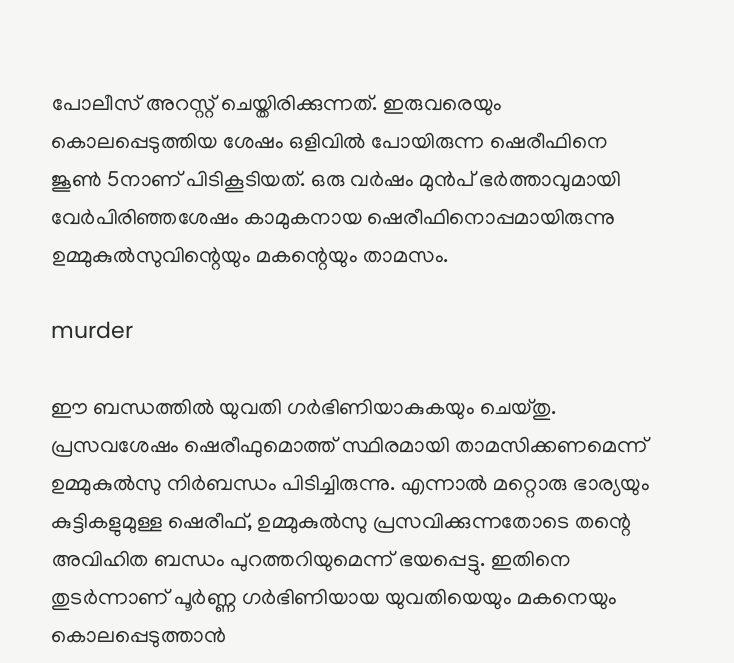പോലീസ് അറസ്റ്റ് ചെയ്തിരിക്കുന്നത്. ഇരുവരെയും കൊലപ്പെടുത്തിയ ശേഷം ഒളിവിൽ പോയിരുന്ന ഷെരീഫിനെ ജൂൺ 5നാണ് പിടികൂടിയത്. ഒരു വർഷം മുൻപ് ഭർത്താവുമായി വേർപിരിഞ്ഞശേഷം കാമുകനായ ഷെരീഫിനൊപ്പമായിരുന്നു ഉമ്മുകുൽസുവിന്റെയും മകന്റെയും താമസം.

murder

ഈ ബന്ധത്തിൽ യുവതി ഗർഭിണിയാകുകയും ചെയ്തു. പ്രസവശേഷം ഷെരീഫുമൊത്ത് സ്ഥിരമായി താമസിക്കണമെന്ന് ഉമ്മുകുൽസു നിർബന്ധം പിടിച്ചിരുന്നു. എന്നാൽ മറ്റൊരു ഭാര്യയും കുട്ടികളുമുള്ള ഷെരീഫ്, ഉമ്മുകുൽസു പ്രസവിക്കുന്നതോടെ തന്റെ അവിഹിത ബന്ധം പുറത്തറിയുമെന്ന് ഭയപ്പെട്ടു. ഇതിനെ തുടർന്നാണ് പൂർണ്ണ ഗർഭിണിയായ യുവതിയെയും മകനെയും കൊലപ്പെടുത്താൻ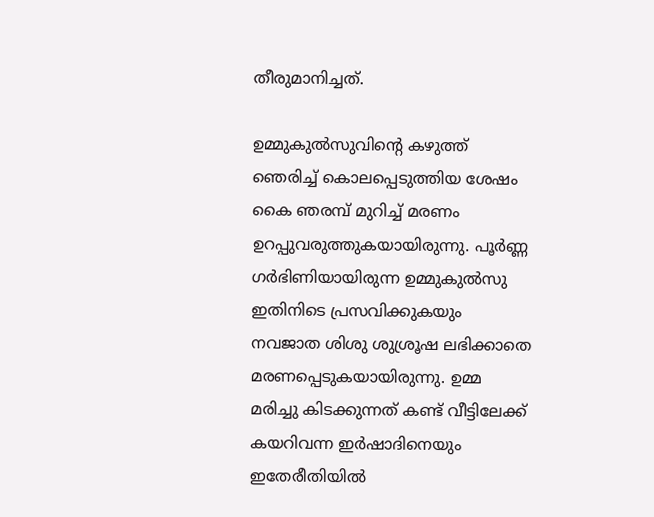തീരുമാനിച്ചത്.

ഉമ്മുകുൽസുവിന്റെ കഴുത്ത് ഞെരിച്ച് കൊലപ്പെടുത്തിയ ശേഷം കൈ ഞരമ്പ് മുറിച്ച് മരണം ഉറപ്പുവരുത്തുകയായിരുന്നു. പൂർണ്ണ ഗർഭിണിയായിരുന്ന ഉമ്മുകുൽസു ഇതിനിടെ പ്രസവിക്കുകയും നവജാത ശിശു ശുശ്രൂഷ ലഭിക്കാതെ മരണപ്പെടുകയായിരുന്നു. ഉമ്മ മരിച്ചു കിടക്കുന്നത് കണ്ട് വീട്ടിലേക്ക് കയറിവന്ന ഇർഷാദിനെയും ഇതേരീതിയിൽ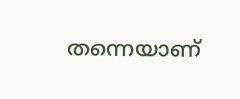തന്നെയാണ്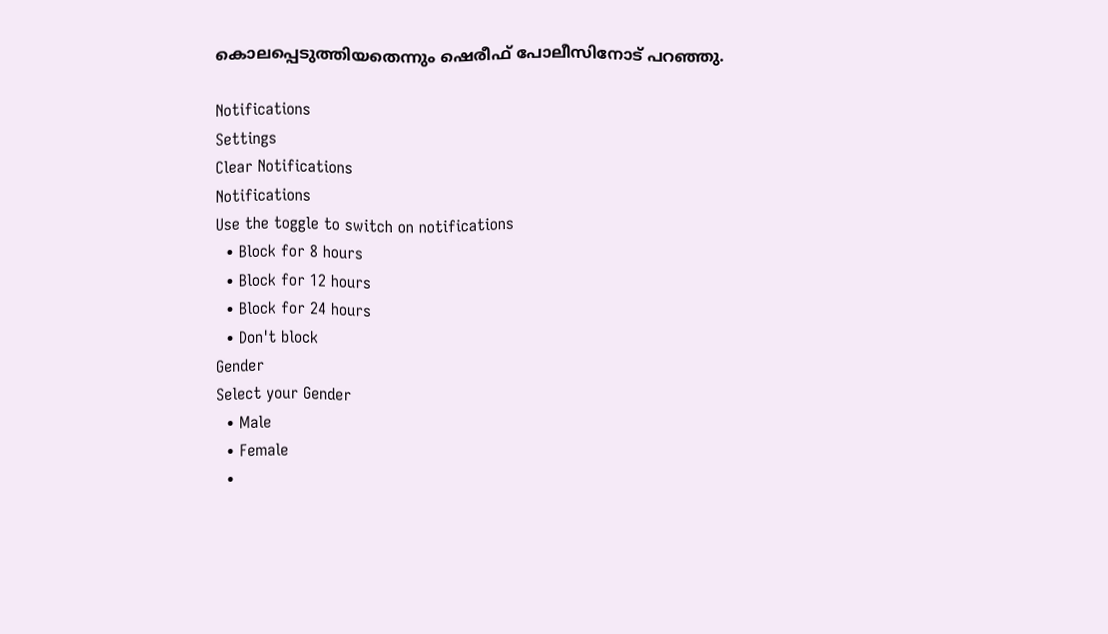കൊലപ്പെടുത്തിയതെന്നും ഷെരീഫ് പോലീസിനോട് പറഞ്ഞു.

Notifications
Settings
Clear Notifications
Notifications
Use the toggle to switch on notifications
  • Block for 8 hours
  • Block for 12 hours
  • Block for 24 hours
  • Don't block
Gender
Select your Gender
  • Male
  • Female
  •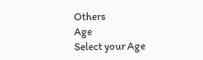Others
Age
Select your Age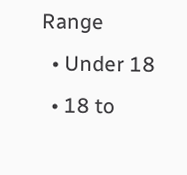Range
  • Under 18
  • 18 to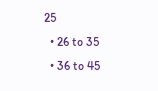25
  • 26 to 35
  • 36 to 45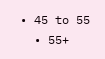• 45 to 55
  • 55+